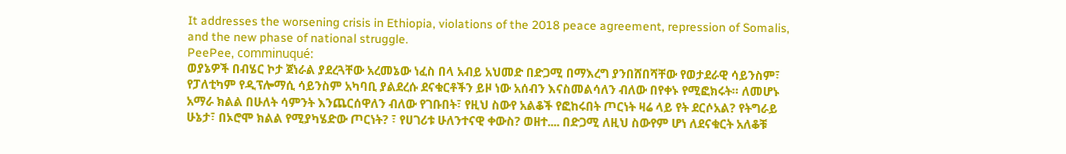It addresses the worsening crisis in Ethiopia, violations of the 2018 peace agreement, repression of Somalis, and the new phase of national struggle.
PeePee, comminuqué:
ወያኔዎች በብሄር ኮታ ጀነራል ያደረጓቸው አረመኔው ነፈስ በላ አብይ አህመድ በድጋሚ በማእረግ ያንበሸበሻቸው የወታደራዊ ሳይንስም፣ የፓለቲካም የዲፕሎማሲ ሳይንስም አካባቢ ያልደረሱ ደናቁርቶችን ይዞ ነው አሰብን እናስመልሳለን ብለው በየቀኑ የሚፎክሩት። ለመሆኑ አማራ ክልል በሁለት ሳምንት እንጨርሰዋለን ብለው የገቡበት፣ የዚህ ስውየ አልቆች የፎከሩበት ጦርነት ዛሬ ላይ የት ደርሶአል? የትግራይ ሁኔታ፣ በኦሮሞ ክልል የሚያካሄድው ጦርነት? ፣ የሀገሪቱ ሁለንተናዊ ቀውስ? ወዘተ.... በድጋሚ ለዚህ ስውየም ሆነ ለደናቁርት አለቆቹ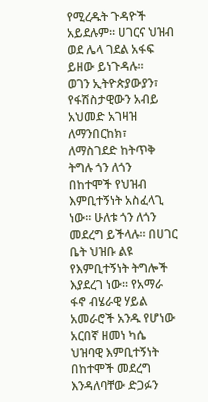የሚረዱት ጉዳዮች አይደሉም። ሀገርና ህዝብ ወደ ሌላ ገደል አፋፍ ይዘው ይነጉዳሉ።
ወገን ኢትዮጵያውያን፣ የፋሽስታዊውን አብይ አህመድ አገዛዝ ለማንበርከክ፣ ለማስገደድ ከትጥቅ ትግሉ ጎን ለጎን በከተሞች የህዝብ እምቢተኝነት አስፈላጊ ነው። ሁለቱ ጎን ለጎን መደረግ ይችላሉ። በሀገር ቤት ህዝቡ ልዩ የእምቢተኝነት ትግሎች እያደረገ ነው። የአማራ ፋኖ ብሄራዊ ሃይል አመራሮች አንዱ የሆነው አርበኛ ዘመነ ካሴ ህዝባዊ እምቢተኝነት በከተሞች መደረግ እንዳለባቸው ድጋፉን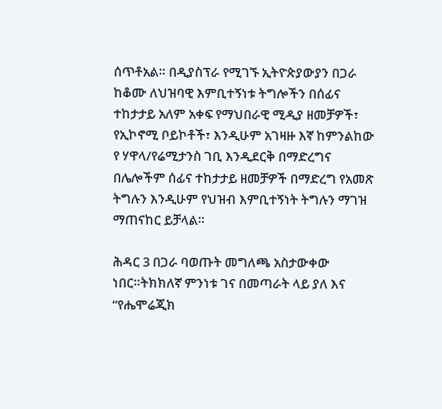ሰጥቶአል። በዲያስፕራ የሚገኙ ኢትዮጵያውያን በጋራ ከቆሙ ለህዝባዊ እምቢተኝነቱ ትግሎችን በሰፊና ተከታታይ አለም አቀፍ የማህበራዊ ሚዲያ ዘመቻዎች፣ የኢኮኖሚ ቦይኮቶች፣ እንዲሁም አገዛዙ እኛ ከምንልከው የ ሃዋላ/የሬሚታንስ ገቢ እንዲደርቅ በማድረግና በሌሎችም ሰፊና ተከታታይ ዘመቻዎች በማድረግ የአመጽ ትግሉን እንዲሁም የህዝብ እምቢተኝነት ትግሉን ማገዝ ማጠናከር ይቻላል።

ሕዳር 3 በጋራ ባወጡት መግለጫ አስታውቀው ነበር።ትክክለኛ ምንነቱ ገና በመጣራት ላይ ያለ እና “የሔሞሬጂክ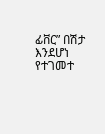ፊቨር” በሽታ እንደሆነ የተገመተ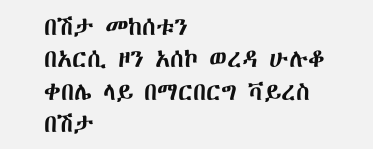በሽታ መከሰቱን
በአርሲ ዞን አሰኮ ወረዳ ሁሉቆ ቀበሌ ላይ በማርበርግ ቫይረስ በሽታ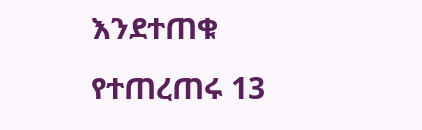እንደተጠቁ የተጠረጠሩ 13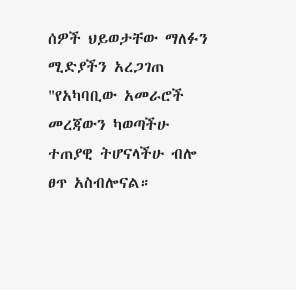ሰዎች ህይወታቸው ማለፉን ሚድያችን አረጋገጠ
"የአካባቢው አመራሮች መረጃውን ካወጣችሁ ተጠያዊ ትሆናላችሁ ብሎ ፀጥ አስብሎናል።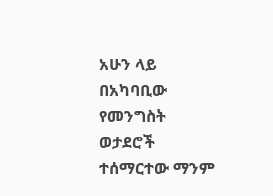አሁን ላይ በአካባቢው የመንግስት ወታደሮች ተሰማርተው ማንም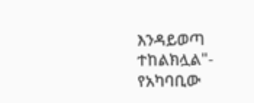እንዳይወጣ ተከልክሏል"- የአካባቢው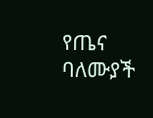የጤና ባለሙያች